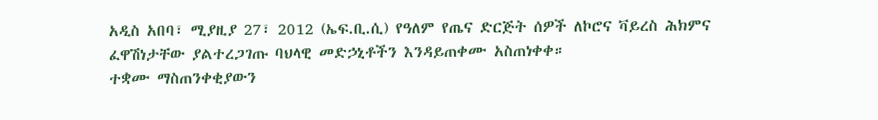አዲስ አበባ፣ ሚያዚያ 27፣ 2012 (ኤፍ.ቢ.ሲ) የዓለም የጤና ድርጅት ሰዎች ለኮሮና ቫይረስ ሕክምና ፈዋሽነታቸው ያልተረጋገጡ ባህላዊ መድኃኒቶችን እንዳይጠቀሙ አስጠነቀቀ።
ተቋሙ ማስጠንቀቂያውን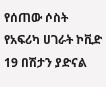የሰጠው ሶስት የአፍሪካ ሀገራት ኮቪድ 19 በሽታን ያድናል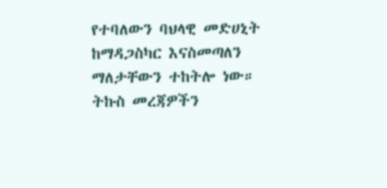የተባለውን ባህላዊ መድሀኒት ከማዳጋስካር እናስመጣለን ማለታቸውን ተከትሎ ነው።
ትኩስ መረጃዎችን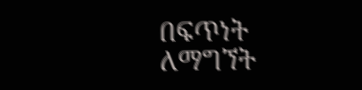በፍጥነት ለማግኘት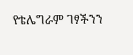የቴሌግራም ገፃችንን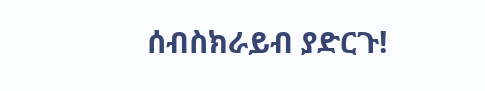ሰብስክራይብ ያድርጉ!